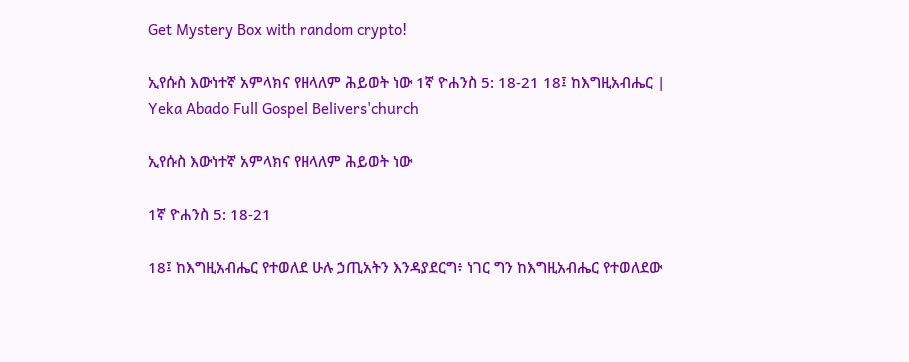Get Mystery Box with random crypto!

ኢየሱስ እውነተኛ አምላክና የዘላለም ሕይወት ነው 1ኛ ዮሐንስ 5: 18-21 18፤ ከእግዚአብሔር | Yeka Abado Full Gospel Belivers'church

ኢየሱስ እውነተኛ አምላክና የዘላለም ሕይወት ነው

1ኛ ዮሐንስ 5: 18-21

18፤ ከእግዚአብሔር የተወለደ ሁሉ ኃጢአትን እንዳያደርግ፥ ነገር ግን ከእግዚአብሔር የተወለደው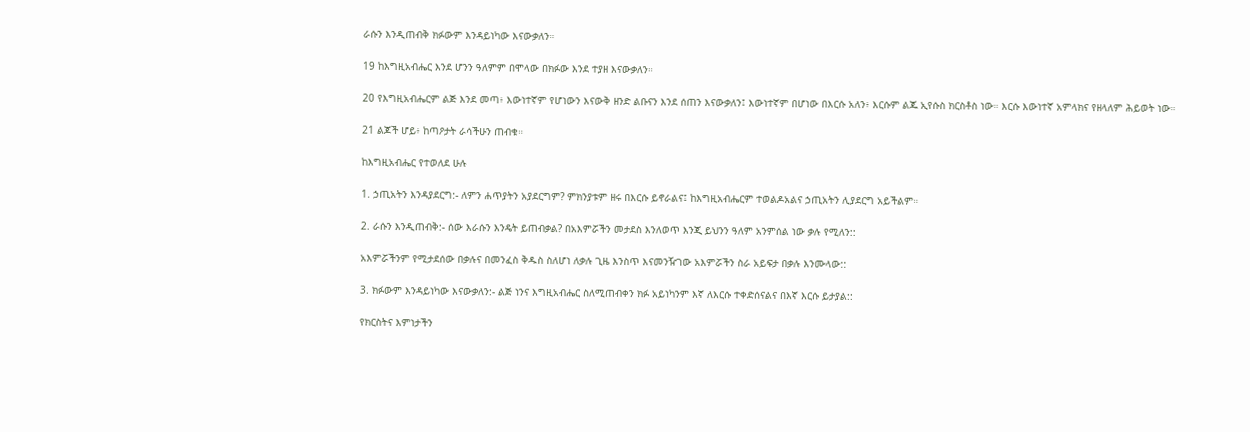ራሱን እንዲጠብቅ ክፉውም እንዳይነካው እናውቃለን።

19 ከእግዚአብሔር እንደ ሆንን ዓለምም በሞላው በክፉው እንደ ተያዘ እናውቃለን።

20 የእግዚአብሔርም ልጅ እንደ መጣ፥ እውነተኛም የሆነውን እናውቅ ዘንድ ልቡናን እንደ ሰጠን እናውቃለን፤ እውነተኛም በሆነው በእርሱ አለን፥ እርሱም ልጁ ኢየሱስ ክርስቶስ ነው። እርሱ እውነተኛ አምላክና የዘላለም ሕይወት ነው።

21 ልጆች ሆይ፥ ከጣዖታት ራሳችሁን ጠብቁ።

ከእግዚአብሔር የተወለደ ሁሉ

1. ኃጢአትን እንዳያደርግ:- ለምን ሐጥያትን አያደርግም? ምክንያቱም ዘሩ በእርሱ ይኖራልና፤ ከእግዚአብሔርም ተወልዶአልና ኃጢአትን ሊያደርግ አይችልም።

2. ራሱን እንዲጠብቅ:- ሰው እራሱን እንዴት ይጠብቃል? በአእምሯችን መታደስ እንለወጥ እንጂ ይህንን ዓለም አንምሰል ነው ቃሉ የሚለን::

አእምሯችንም የሚታደሰው በቃሉና በመንፈስ ቅዱስ ስለሆነ ለቃሉ ጊዜ እንስጥ እናመንዥገው አእምሯችን ስራ አይፍታ በቃሉ እንሙላው::

3. ክፉውም እንዳይነካው እናውቃለን:- ልጅ ነንና እግዚአብሔር ስለሚጠብቀን ክፉ አይነካንም እኛ ለእርሱ ተቀድሰናልና በእኛ እርሱ ይታያል::

የክርስትና እምነታችን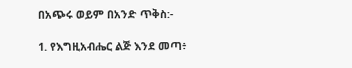በአጭሩ ወይም በአንድ ጥቅስ:-

1. የእግዚአብሔር ልጅ እንደ መጣ፥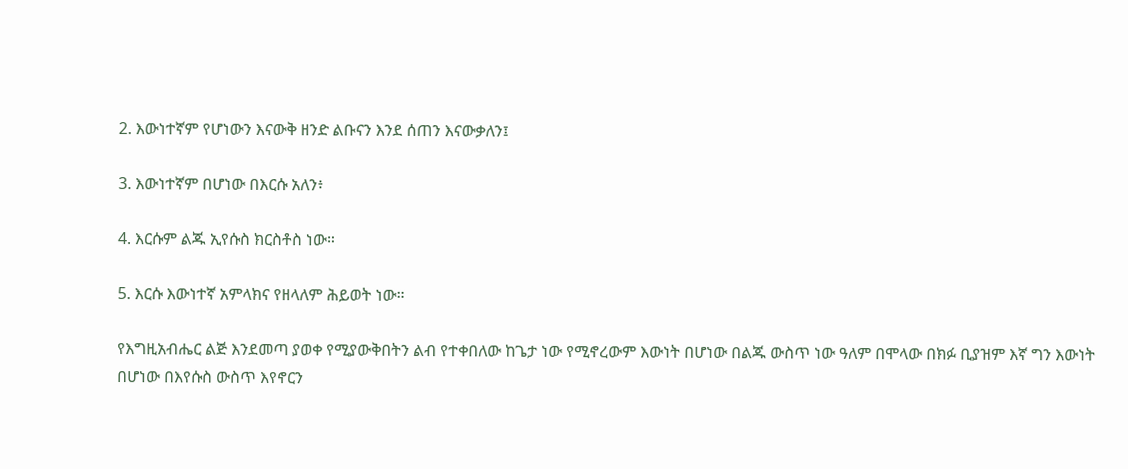2. እውነተኛም የሆነውን እናውቅ ዘንድ ልቡናን እንደ ሰጠን እናውቃለን፤

3. እውነተኛም በሆነው በእርሱ አለን፥

4. እርሱም ልጁ ኢየሱስ ክርስቶስ ነው።

5. እርሱ እውነተኛ አምላክና የዘላለም ሕይወት ነው።

የእግዚአብሔር ልጅ እንደመጣ ያወቀ የሚያውቅበትን ልብ የተቀበለው ከጌታ ነው የሚኖረውም እውነት በሆነው በልጁ ውስጥ ነው ዓለም በሞላው በክፉ ቢያዝም እኛ ግን እውነት በሆነው በእየሱስ ውስጥ እየኖርን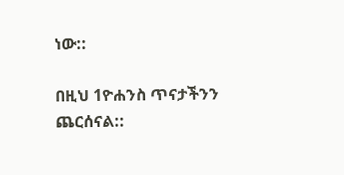ነው::

በዚህ 1ዮሐንስ ጥናታችንን ጨርሰናል::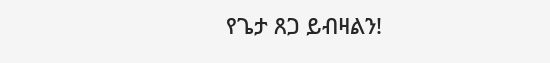የጌታ ጸጋ ይብዛልን!